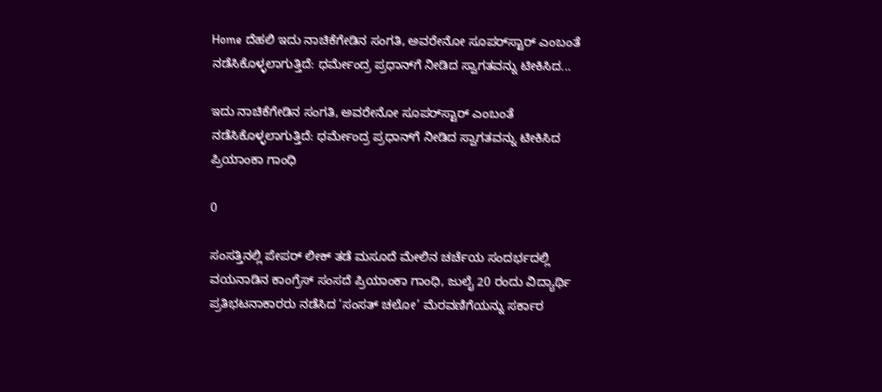Home ದೆಹಲಿ ಇದು ನಾಚಿಕೆಗೇಡಿನ ಸಂಗತಿ, ಅವರೇನೋ ಸೂಪರ್‌ಸ್ಟಾರ್ ಎಂಬಂತೆ ನಡೆಸಿಕೊಳ್ಳಲಾಗುತ್ತಿದೆ: ಧರ್ಮೇಂದ್ರ ಪ್ರಧಾನ್‌ಗೆ ನೀಡಿದ ಸ್ವಾಗತವನ್ನು ಟೀಕಿಸಿದ...

ಇದು ನಾಚಿಕೆಗೇಡಿನ ಸಂಗತಿ, ಅವರೇನೋ ಸೂಪರ್‌ಸ್ಟಾರ್ ಎಂಬಂತೆ ನಡೆಸಿಕೊಳ್ಳಲಾಗುತ್ತಿದೆ: ಧರ್ಮೇಂದ್ರ ಪ್ರಧಾನ್‌ಗೆ ನೀಡಿದ ಸ್ವಾಗತವನ್ನು ಟೀಕಿಸಿದ ಪ್ರಿಯಾಂಕಾ ಗಾಂಧಿ

0

ಸಂಸತ್ತಿನಲ್ಲಿ ಪೇಪರ್ ಲೀಕ್ ತಡೆ ಮಸೂದೆ ಮೇಲಿನ ಚರ್ಚೆಯ ಸಂದರ್ಭದಲ್ಲಿ ವಯನಾಡಿನ ಕಾಂಗ್ರೆಸ್ ಸಂಸದೆ ಪ್ರಿಯಾಂಕಾ ಗಾಂಧಿ, ಜುಲೈ 20 ರಂದು ವಿದ್ಯಾರ್ಥಿ ಪ್ರತಿಭಟನಾಕಾರರು ನಡೆಸಿದ ‘ಸಂಸತ್ ಚಲೋ’ ಮೆರವಣಿಗೆಯನ್ನು ಸರ್ಕಾರ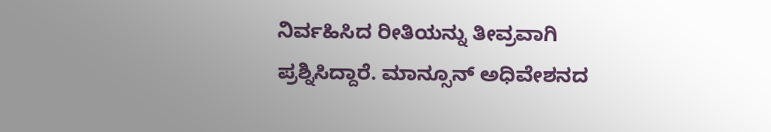ನಿರ್ವಹಿಸಿದ ರೀತಿಯನ್ನು ತೀವ್ರವಾಗಿ ಪ್ರಶ್ನಿಸಿದ್ದಾರೆ. ಮಾನ್ಸೂನ್ ಅಧಿವೇಶನದ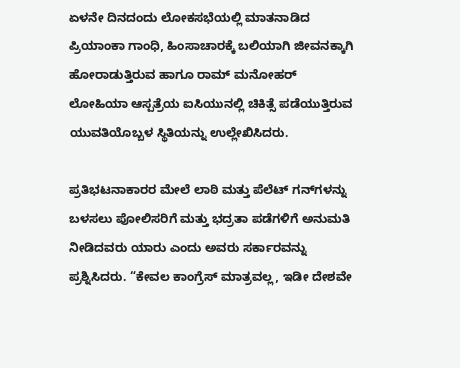ಏಳನೇ ದಿನದಂದು ಲೋಕಸಭೆಯಲ್ಲಿ ಮಾತನಾಡಿದ ಪ್ರಿಯಾಂಕಾ ಗಾಂಧಿ, ಹಿಂಸಾಚಾರಕ್ಕೆ ಬಲಿಯಾಗಿ ಜೀವನಕ್ಕಾಗಿ ಹೋರಾಡುತ್ತಿರುವ ಹಾಗೂ ರಾಮ್ ಮನೋಹರ್ ಲೋಹಿಯಾ ಆಸ್ಪತ್ರೆಯ ಐಸಿಯುನಲ್ಲಿ ಚಿಕಿತ್ಸೆ ಪಡೆಯುತ್ತಿರುವ ಯುವತಿಯೊಬ್ಬಳ ಸ್ಥಿತಿಯನ್ನು ಉಲ್ಲೇಖಿಸಿದರು.

ಪ್ರತಿಭಟನಾಕಾರರ ಮೇಲೆ ಲಾಠಿ ಮತ್ತು ಪೆಲೆಟ್ ಗನ್‌ಗಳನ್ನು ಬಳಸಲು ಪೋಲಿಸರಿಗೆ ಮತ್ತು ಭದ್ರತಾ ಪಡೆಗಳಿಗೆ ಅನುಮತಿ ನೀಡಿದವರು ಯಾರು ಎಂದು ಅವರು ಸರ್ಕಾರವನ್ನು ಪ್ರಶ್ನಿಸಿದರು. “ಕೇವಲ ಕಾಂಗ್ರೆಸ್ ಮಾತ್ರವಲ್ಲ, ಇಡೀ ದೇಶವೇ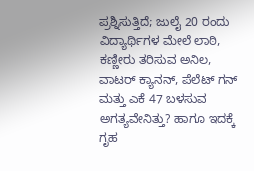ಪ್ರಶ್ನಿಸುತ್ತಿದೆ; ಜುಲೈ 20 ರಂದು ವಿದ್ಯಾರ್ಥಿಗಳ ಮೇಲೆ ಲಾಠಿ, ಕಣ್ಣೀರು ತರಿಸುವ ಅನಿಲ, ವಾಟರ್ ಕ್ಯಾನನ್, ಪೆಲೆಟ್ ಗನ್ ಮತ್ತು ಎಕೆ 47 ಬಳಸುವ ಅಗತ್ಯವೇನಿತ್ತು? ಹಾಗೂ ಇದಕ್ಕೆ ಗೃಹ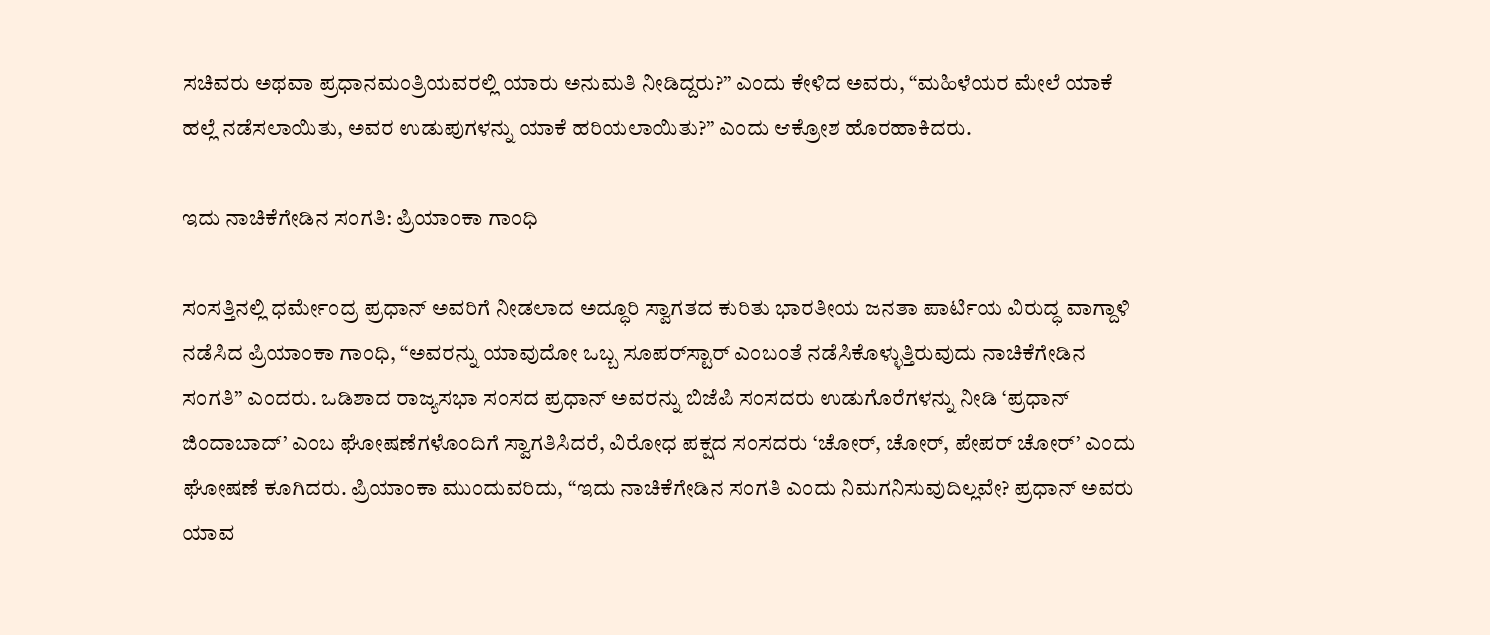ಸಚಿವರು ಅಥವಾ ಪ್ರಧಾನಮಂತ್ರಿಯವರಲ್ಲಿ ಯಾರು ಅನುಮತಿ ನೀಡಿದ್ದರು?” ಎಂದು ಕೇಳಿದ ಅವರು, “ಮಹಿಳೆಯರ ಮೇಲೆ ಯಾಕೆ ಹಲ್ಲೆ ನಡೆಸಲಾಯಿತು, ಅವರ ಉಡುಪುಗಳನ್ನು ಯಾಕೆ ಹರಿಯಲಾಯಿತು?” ಎಂದು ಆಕ್ರೋಶ ಹೊರಹಾಕಿದರು.

ಇದು ನಾಚಿಕೆಗೇಡಿನ ಸಂಗತಿ: ಪ್ರಿಯಾಂಕಾ ಗಾಂಧಿ

ಸಂಸತ್ತಿನಲ್ಲಿ ಧರ್ಮೇಂದ್ರ ಪ್ರಧಾನ್ ಅವರಿಗೆ ನೀಡಲಾದ ಅದ್ಧೂರಿ ಸ್ವಾಗತದ ಕುರಿತು ಭಾರತೀಯ ಜನತಾ ಪಾರ್ಟಿಯ ವಿರುದ್ಧ ವಾಗ್ದಾಳಿ ನಡೆಸಿದ ಪ್ರಿಯಾಂಕಾ ಗಾಂಧಿ, “ಅವರನ್ನು ಯಾವುದೋ ಒಬ್ಬ ಸೂಪರ್‌ಸ್ಟಾರ್ ಎಂಬಂತೆ ನಡೆಸಿಕೊಳ್ಳುತ್ತಿರುವುದು ನಾಚಿಕೆಗೇಡಿನ ಸಂಗತಿ” ಎಂದರು. ಒಡಿಶಾದ ರಾಜ್ಯಸಭಾ ಸಂಸದ ಪ್ರಧಾನ್ ಅವರನ್ನು ಬಿಜೆಪಿ ಸಂಸದರು ಉಡುಗೊರೆಗಳನ್ನು ನೀಡಿ ‘ಪ್ರಧಾನ್ ಜಿಂದಾಬಾದ್’ ಎಂಬ ಘೋಷಣೆಗಳೊಂದಿಗೆ ಸ್ವಾಗತಿಸಿದರೆ, ವಿರೋಧ ಪಕ್ಷದ ಸಂಸದರು ‘ಚೋರ್, ಚೋರ್, ಪೇಪರ್ ಚೋರ್’ ಎಂದು ಘೋಷಣೆ ಕೂಗಿದರು. ಪ್ರಿಯಾಂಕಾ ಮುಂದುವರಿದು, “ಇದು ನಾಚಿಕೆಗೇಡಿನ ಸಂಗತಿ ಎಂದು ನಿಮಗನಿಸುವುದಿಲ್ಲವೇ? ಪ್ರಧಾನ್ ಅವರು ಯಾವ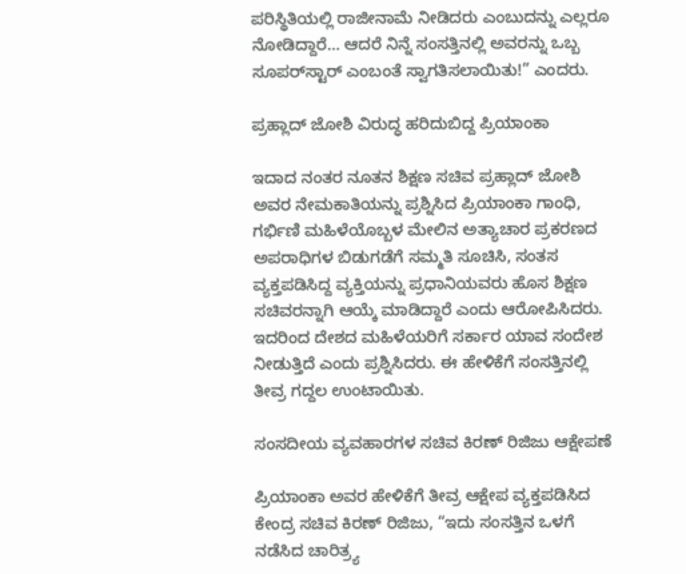ಪರಿಸ್ಥಿತಿಯಲ್ಲಿ ರಾಜೀನಾಮೆ ನೀಡಿದರು ಎಂಬುದನ್ನು ಎಲ್ಲರೂ ನೋಡಿದ್ದಾರೆ… ಆದರೆ ನಿನ್ನೆ ಸಂಸತ್ತಿನಲ್ಲಿ ಅವರನ್ನು ಒಬ್ಬ ಸೂಪರ್‌ಸ್ಟಾರ್ ಎಂಬಂತೆ ಸ್ವಾಗತಿಸಲಾಯಿತು!” ಎಂದರು.

ಪ್ರಹ್ಲಾದ್ ಜೋಶಿ ವಿರುದ್ಧ ಹರಿದುಬಿದ್ದ ಪ್ರಿಯಾಂಕಾ

ಇದಾದ ನಂತರ ನೂತನ ಶಿಕ್ಷಣ ಸಚಿವ ಪ್ರಹ್ಲಾದ್ ಜೋಶಿ ಅವರ ನೇಮಕಾತಿಯನ್ನು ಪ್ರಶ್ನಿಸಿದ ಪ್ರಿಯಾಂಕಾ ಗಾಂಧಿ, ಗರ್ಭಿಣಿ ಮಹಿಳೆಯೊಬ್ಬಳ ಮೇಲಿನ ಅತ್ಯಾಚಾರ ಪ್ರಕರಣದ ಅಪರಾಧಿಗಳ ಬಿಡುಗಡೆಗೆ ಸಮ್ಮತಿ ಸೂಚಿಸಿ, ಸಂತಸ ವ್ಯಕ್ತಪಡಿಸಿದ್ದ ವ್ಯಕ್ತಿಯನ್ನು ಪ್ರಧಾನಿಯವರು ಹೊಸ ಶಿಕ್ಷಣ ಸಚಿವರನ್ನಾಗಿ ಆಯ್ಕೆ ಮಾಡಿದ್ದಾರೆ ಎಂದು ಆರೋಪಿಸಿದರು. ಇದರಿಂದ ದೇಶದ ಮಹಿಳೆಯರಿಗೆ ಸರ್ಕಾರ ಯಾವ ಸಂದೇಶ ನೀಡುತ್ತಿದೆ ಎಂದು ಪ್ರಶ್ನಿಸಿದರು. ಈ ಹೇಳಿಕೆಗೆ ಸಂಸತ್ತಿನಲ್ಲಿ ತೀವ್ರ ಗದ್ದಲ ಉಂಟಾಯಿತು.

ಸಂಸದೀಯ ವ್ಯವಹಾರಗಳ ಸಚಿವ ಕಿರಣ್ ರಿಜಿಜು ಆಕ್ಷೇಪಣೆ

ಪ್ರಿಯಾಂಕಾ ಅವರ ಹೇಳಿಕೆಗೆ ತೀವ್ರ ಆಕ್ಷೇಪ ವ್ಯಕ್ತಪಡಿಸಿದ ಕೇಂದ್ರ ಸಚಿವ ಕಿರಣ್ ರಿಜಿಜು, “ಇದು ಸಂಸತ್ತಿನ ಒಳಗೆ ನಡೆಸಿದ ಚಾರಿತ್ರ್ಯ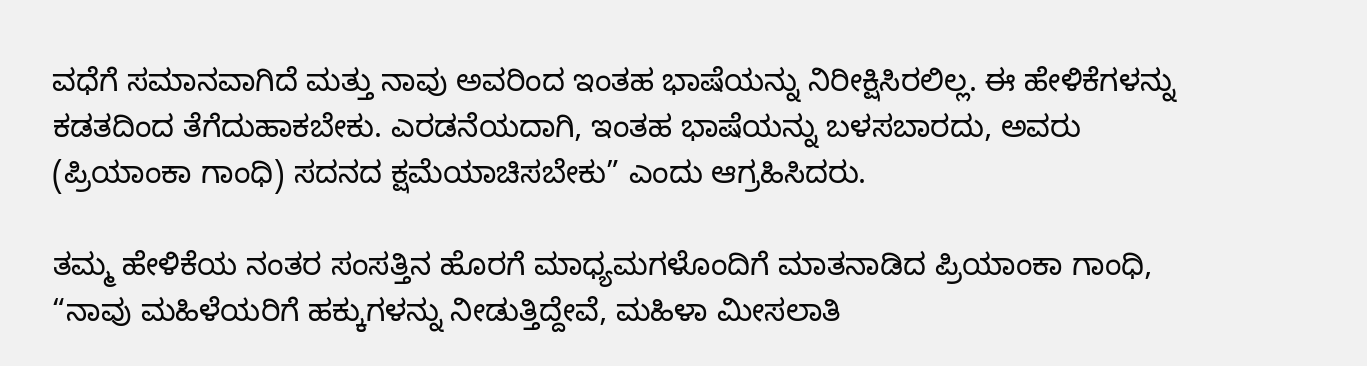ವಧೆಗೆ ಸಮಾನವಾಗಿದೆ ಮತ್ತು ನಾವು ಅವರಿಂದ ಇಂತಹ ಭಾಷೆಯನ್ನು ನಿರೀಕ್ಷಿಸಿರಲಿಲ್ಲ. ಈ ಹೇಳಿಕೆಗಳನ್ನು ಕಡತದಿಂದ ತೆಗೆದುಹಾಕಬೇಕು. ಎರಡನೆಯದಾಗಿ, ಇಂತಹ ಭಾಷೆಯನ್ನು ಬಳಸಬಾರದು, ಅವರು (ಪ್ರಿಯಾಂಕಾ ಗಾಂಧಿ) ಸದನದ ಕ್ಷಮೆಯಾಚಿಸಬೇಕು” ಎಂದು ಆಗ್ರಹಿಸಿದರು.

ತಮ್ಮ ಹೇಳಿಕೆಯ ನಂತರ ಸಂಸತ್ತಿನ ಹೊರಗೆ ಮಾಧ್ಯಮಗಳೊಂದಿಗೆ ಮಾತನಾಡಿದ ಪ್ರಿಯಾಂಕಾ ಗಾಂಧಿ, “ನಾವು ಮಹಿಳೆಯರಿಗೆ ಹಕ್ಕುಗಳನ್ನು ನೀಡುತ್ತಿದ್ದೇವೆ, ಮಹಿಳಾ ಮೀಸಲಾತಿ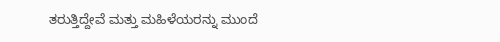ತರುತ್ತಿದ್ದೇವೆ ಮತ್ತು ಮಹಿಳೆಯರನ್ನು ಮುಂದೆ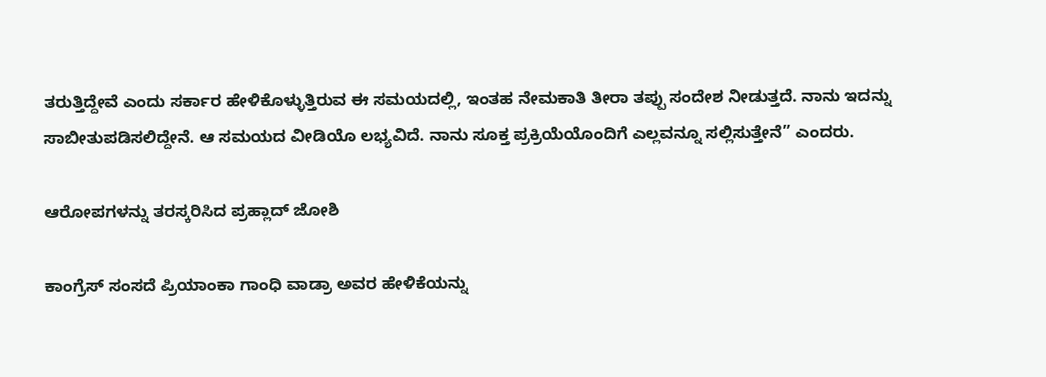ತರುತ್ತಿದ್ದೇವೆ ಎಂದು ಸರ್ಕಾರ ಹೇಳಿಕೊಳ್ಳುತ್ತಿರುವ ಈ ಸಮಯದಲ್ಲಿ, ಇಂತಹ ನೇಮಕಾತಿ ತೀರಾ ತಪ್ಪು ಸಂದೇಶ ನೀಡುತ್ತದೆ. ನಾನು ಇದನ್ನು ಸಾಬೀತುಪಡಿಸಲಿದ್ದೇನೆ. ಆ ಸಮಯದ ವೀಡಿಯೊ ಲಭ್ಯವಿದೆ. ನಾನು ಸೂಕ್ತ ಪ್ರಕ್ರಿಯೆಯೊಂದಿಗೆ ಎಲ್ಲವನ್ನೂ ಸಲ್ಲಿಸುತ್ತೇನೆ” ಎಂದರು.

ಆರೋಪಗಳನ್ನು ತರಸ್ಕರಿಸಿದ ಪ್ರಹ್ಲಾದ್ ಜೋಶಿ

ಕಾಂಗ್ರೆಸ್ ಸಂಸದೆ ಪ್ರಿಯಾಂಕಾ ಗಾಂಧಿ ವಾಡ್ರಾ ಅವರ ಹೇಳಿಕೆಯನ್ನು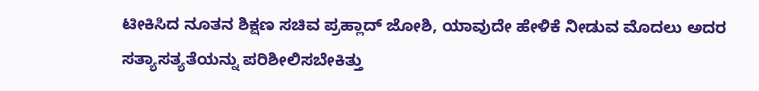ಟೀಕಿಸಿದ ನೂತನ ಶಿಕ್ಷಣ ಸಚಿವ ಪ್ರಹ್ಲಾದ್ ಜೋಶಿ, ಯಾವುದೇ ಹೇಳಿಕೆ ನೀಡುವ ಮೊದಲು ಅದರ ಸತ್ಯಾಸತ್ಯತೆಯನ್ನು ಪರಿಶೀಲಿಸಬೇಕಿತ್ತು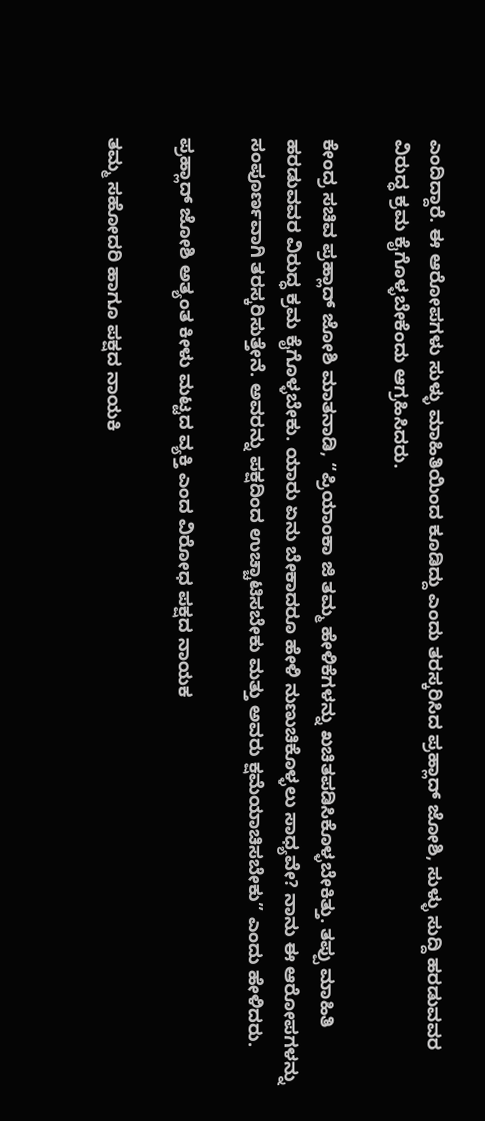ಎಂದಿದ್ದಾರೆ. ಈ ಆರೋಪಗಳು ಸುಳ್ಳು ಮಾಹಿತಿಯಿಂದ ಕೂಡಿದ್ದು ಎಂದು ತರಸ್ಕರಿಸಿದ ಪ್ರಹ್ಲಾದ್ ಜೋಶಿ, ಸುಳ್ಳು ಸುದ್ದಿ ಹರಡುವವರ ವಿರುದ್ಧ ಕ್ರಮ ಕೈಗೊಳ್ಳಬೇಕೆಂದು ಆಗ್ರಹಿಸಿದರು.

ಕೇಂದ್ರ ಸಚಿವ ಪ್ರಹ್ಲಾದ್ ಜೋಶಿ ಮಾತನಾಡಿ, “ಪ್ರಿಯಾಂಕಾ ಜಿ ತಮ್ಮ ಹೇಳಿಕೆಗಳನ್ನು ಖಚಿತಪಡಿಸಿಕೊಳ್ಳಬೇಕಿತ್ತು. ತಪ್ಪು ಮಾಹಿತಿ ಹರಡುವವರ ವಿರುದ್ಧ ಕ್ರಮ ಕೈಗೊಳ್ಳಬೇಕು. ಯಾರು ಏನು ಬೇಕಾದರೂ ಹೇಳಿ ನುಣುಚಿಕೊಳ್ಳಲು ಸಾಧ್ಯವೇ? ನಾನು ಈ ಆರೋಪಗಳನ್ನು ಸಂಪೂರ್ಣವಾಗಿ ತರಸ್ಕರಿಸುತ್ತೇನೆ. ಅವರನ್ನು ಪಕ್ಷದಿಂದ ಉಚ್ಚಾಟಿಸಬೇಕು ಮತ್ತು ಅವರು ಕ್ಷಮೆಯಾಚಿಸಬೇಕು” ಎಂದು ಹೇಳಿದರು.

ಪ್ರಹ್ಲಾದ್ ಜೋಶಿ ಅತ್ಯಂತ ಕೀಳು ಮಟ್ಟದ ವ್ಯಕ್ತಿ ಎಂದ ವಿರೋಧ ಪಕ್ಷದ ನಾಯಕ

ತಮ್ಮ ಸಹೋದರಿ ಹಾಗೂ ಪಕ್ಷದ ನಾಯಕಿ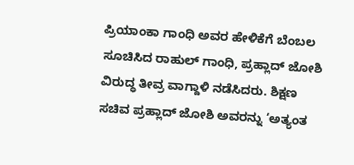ಪ್ರಿಯಾಂಕಾ ಗಾಂಧಿ ಅವರ ಹೇಳಿಕೆಗೆ ಬೆಂಬಲ ಸೂಚಿಸಿದ ರಾಹುಲ್ ಗಾಂಧಿ, ಪ್ರಹ್ಲಾದ್ ಜೋಶಿ ವಿರುದ್ಧ ತೀವ್ರ ವಾಗ್ದಾಳಿ ನಡೆಸಿದರು. ಶಿಕ್ಷಣ ಸಚಿವ ಪ್ರಹ್ಲಾದ್ ಜೋಶಿ ಅವರನ್ನು ‘ಅತ್ಯಂತ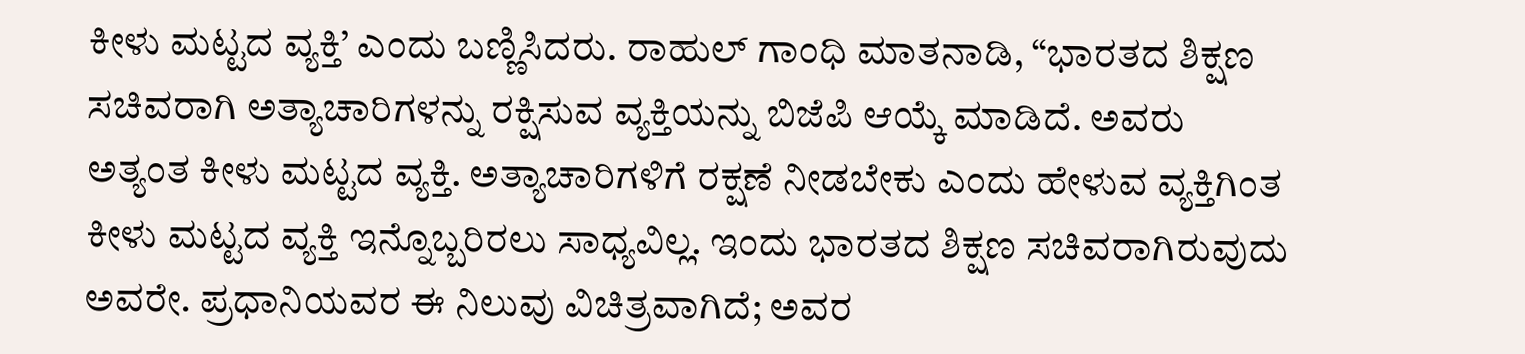ಕೀಳು ಮಟ್ಟದ ವ್ಯಕ್ತಿ’ ಎಂದು ಬಣ್ಣಿಸಿದರು. ರಾಹುಲ್ ಗಾಂಧಿ ಮಾತನಾಡಿ, “ಭಾರತದ ಶಿಕ್ಷಣ ಸಚಿವರಾಗಿ ಅತ್ಯಾಚಾರಿಗಳನ್ನು ರಕ್ಷಿಸುವ ವ್ಯಕ್ತಿಯನ್ನು ಬಿಜೆಪಿ ಆಯ್ಕೆ ಮಾಡಿದೆ. ಅವರು ಅತ್ಯಂತ ಕೀಳು ಮಟ್ಟದ ವ್ಯಕ್ತಿ. ಅತ್ಯಾಚಾರಿಗಳಿಗೆ ರಕ್ಷಣೆ ನೀಡಬೇಕು ಎಂದು ಹೇಳುವ ವ್ಯಕ್ತಿಗಿಂತ ಕೀಳು ಮಟ್ಟದ ವ್ಯಕ್ತಿ ಇನ್ನೊಬ್ಬರಿರಲು ಸಾಧ್ಯವಿಲ್ಲ. ಇಂದು ಭಾರತದ ಶಿಕ್ಷಣ ಸಚಿವರಾಗಿರುವುದು ಅವರೇ. ಪ್ರಧಾನಿಯವರ ಈ ನಿಲುವು ವಿಚಿತ್ರವಾಗಿದೆ; ಅವರ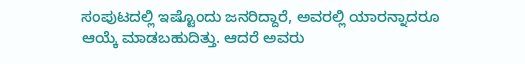ಸಂಪುಟದಲ್ಲಿ ಇಷ್ಟೊಂದು ಜನರಿದ್ದಾರೆ, ಅವರಲ್ಲಿ ಯಾರನ್ನಾದರೂ ಆಯ್ಕೆ ಮಾಡಬಹುದಿತ್ತು. ಆದರೆ ಅವರು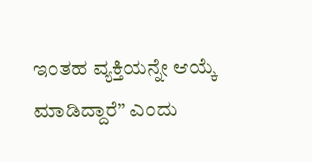ಇಂತಹ ವ್ಯಕ್ತಿಯನ್ನೇ ಆಯ್ಕೆ ಮಾಡಿದ್ದಾರೆ” ಎಂದು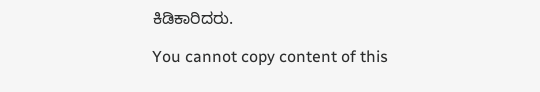ಕಿಡಿಕಾರಿದರು.

You cannot copy content of this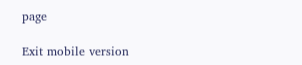page

Exit mobile version